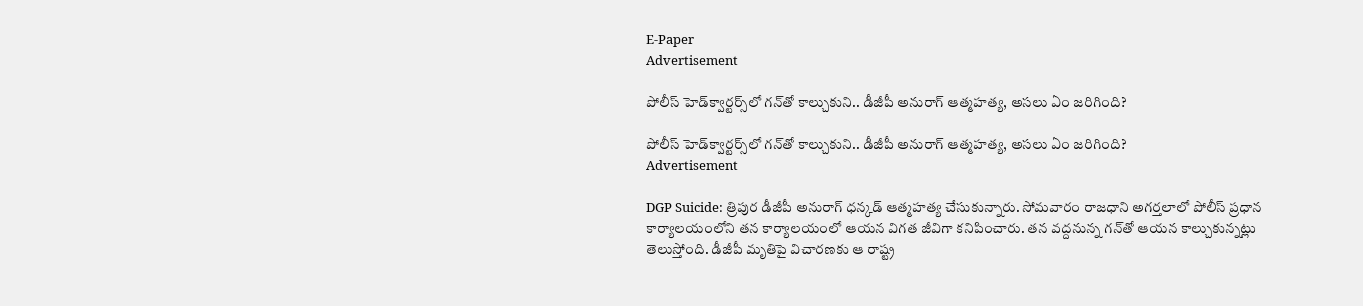E-Paper
Advertisement

పోలీస్ హెడ్‌క్వార్టర్స్‌లో గన్‌తో కాల్చుకుని.. డీజీపీ అనురాగ్‌ ఆత్మహత్య, అసలు ఏం జరిగింది?

పోలీస్ హెడ్‌క్వార్టర్స్‌లో గన్‌తో కాల్చుకుని.. డీజీపీ అనురాగ్‌ ఆత్మహత్య, అసలు ఏం జరిగింది?
Advertisement

DGP Suicide: త్రిపుర డీజీపీ అనురాగ్ ధన్కడ్‌ ఆత్మహత్య చేసుకున్నారు. సోమవారం రాజధాని అగర్తలాలో పోలీస్ ప్రధాన కార్యాలయంలోని తన కార్యాలయంలో ఆయన విగత జీవిగా కనిపించారు. తన వద్దనున్న గన్‌తో ఆయన కాల్చుకున్నట్లు తెలుస్తోంది. డీజీపీ మృతిపై విచారణకు ఆ రాష్ట్ర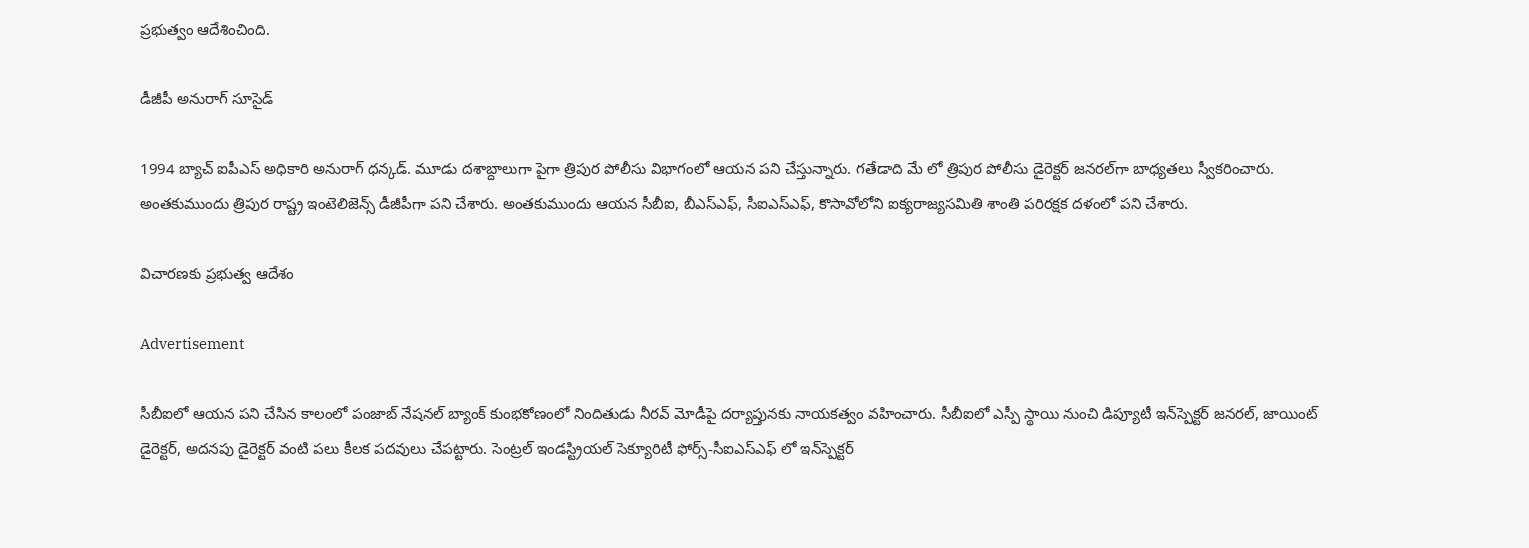ప్రభుత్వం ఆదేశించింది.

డీజీపీ అనురాగ్‌ సూసైడ్‌

1994 బ్యాచ్ ఐపీఎస్ అధికారి అనురాగ్‌ ధన్కడ్‌. మూడు దశాబ్దాలుగా పైగా త్రిపుర పోలీసు విభాగంలో ఆయన పని చేస్తున్నారు. గతేడాది మే లో త్రిపుర పోలీసు డైరెక్టర్ జనరల్‌గా బాధ్యతలు స్వీకరించారు. అంతకుముందు త్రిపుర రాష్ట్ర ఇంటెలిజెన్స్ డీజీపీగా పని చేశారు. అంతకుముందు ఆయన సీబీఐ, బీఎస్ఎఫ్, సీఐఎస్ఎఫ్, కొసావోలోని ఐక్యరాజ్యసమితి శాంతి పరిరక్షక దళంలో పని చేశారు.

విచారణకు ప్రభుత్వ ఆదేశం

Advertisement

సీబీఐలో ఆయన పని చేసిన కాలంలో పంజాబ్ నేషనల్ బ్యాంక్ కుంభకోణంలో నిందితుడు నీరవ్ మోడీపై దర్యాప్తునకు నాయకత్వం వహించారు. సీబీఐలో ఎస్పీ స్థాయి నుంచి డిప్యూటీ ఇన్‌స్పెక్టర్ జనరల్, జాయింట్ డైరెక్టర్, అదనపు డైరెక్టర్ వంటి పలు కీలక పదవులు చేపట్టారు. సెంట్రల్ ఇండస్ట్రియల్ సెక్యూరిటీ ఫోర్స్-సీఐఎస్ఎఫ్ లో ఇన్‌స్పెక్టర్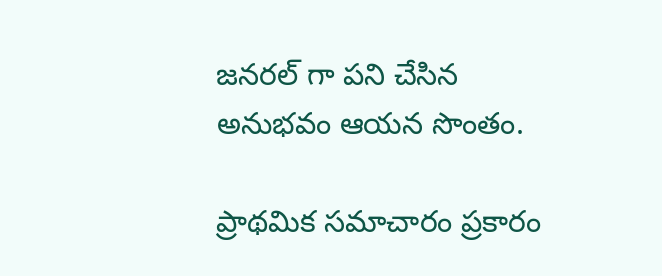జనరల్ గా పని చేసిన అనుభవం ఆయన సొంతం.

ప్రాథమిక సమాచారం ప్రకారం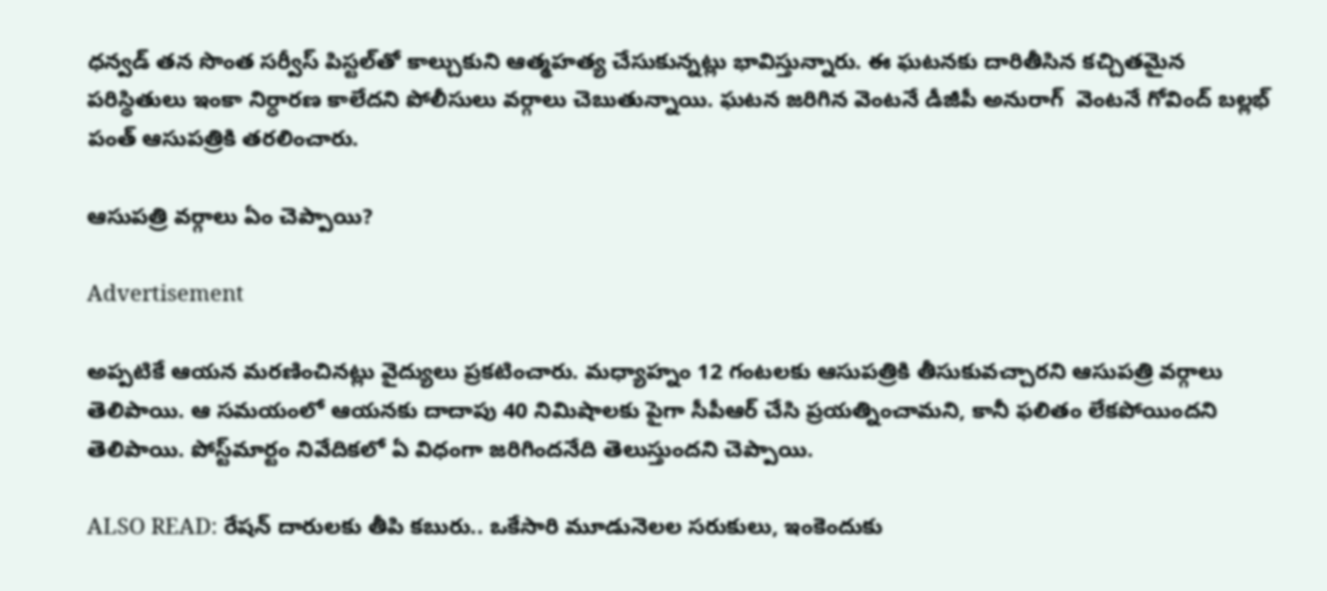ధన్వడ్‌ తన సొంత సర్వీస్ పిస్టల్‌తో కాల్చుకుని ఆత్మహత్య చేసుకున్నట్లు భావిస్తున్నారు. ఈ ఘటనకు దారితీసిన కచ్చితమైన పరిస్థితులు ఇంకా నిర్ధారణ కాలేదని పోలీసులు వర్గాలు చెబుతున్నాయి. ఘటన జరిగిన వెంటనే డీజీపీ అనురాగ్  వెంటనే గోవింద్ బల్లభ్ పంత్ ఆసుపత్రికి తరలించారు.

ఆసుపత్రి వర్గాలు ఏం చెప్పాయి?

Advertisement

అప్పటికే ఆయన మరణించినట్లు వైద్యులు ప్రకటించారు. మధ్యాహ్నం 12 గంటలకు ఆసుపత్రికి తీసుకువచ్చారని ఆసుపత్రి వర్గాలు తెలిపాయి. ఆ సమయంలో ఆయనకు దాదాపు 40 నిమిషాలకు పైగా సీపీఆర్ చేసి ప్రయత్నించామని, కానీ ఫలితం లేకపోయిందని తెలిపాయి. పోస్ట్‌మార్టం నివేదికలో ఏ విధంగా జరిగిందనేది తెలుస్తుందని చెప్పాయి.

ALSO READ: రేషన్ దారులకు తీపి కబురు.. ఒకేసారి మూడునెలల సరుకులు, ఇంకెందుకు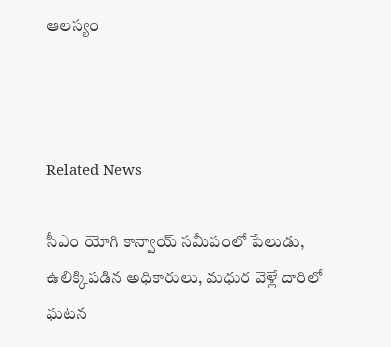ఆలస్యం



Related News

సీఎం యోగి కాన్వాయ్ సమీపంలో పేలుడు, ఉలిక్కిపడిన అధికారులు, మధుర వెళ్లే దారిలో ఘటన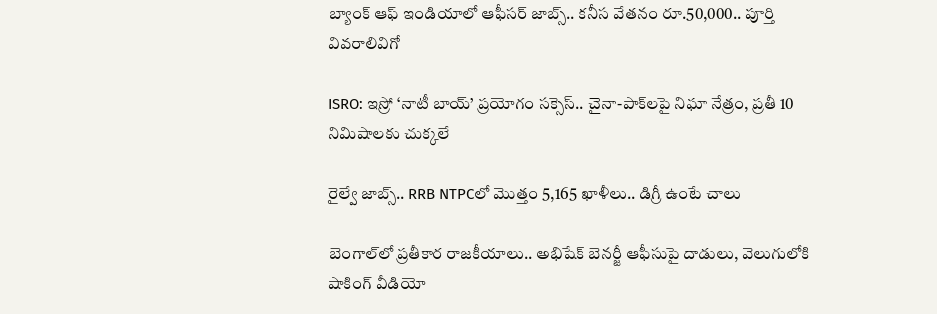బ్యాంక్ ఆఫ్ ఇండియాలో ఆఫీసర్ జాబ్స్.. కనీస వేతనం రూ.50,000.. పూర్తి వివరాలివిగో

ISRO: ఇస్రో ‘నాటీ బాయ్’ ప్రయోగం సక్సెస్.. చైనా-పాక్‌లపై నిఘా నేత్రం, ప్రతీ 10 నిమిషాలకు చుక్కలే

రైల్వే జాబ్స్.. RRB NTPCలో మొత్తం 5,165 ఖాళీలు.. డిగ్రీ ఉంటే చాలు

బెంగాల్‌లో ప్రతీకార రాజకీయాలు.. అభిషేక్ బెనర్జీ ఆఫీసుపై దాడులు, వెలుగులోకి షాకింగ్ వీడియో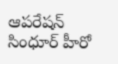ఆపరేషన్ సింధూర్ హీరో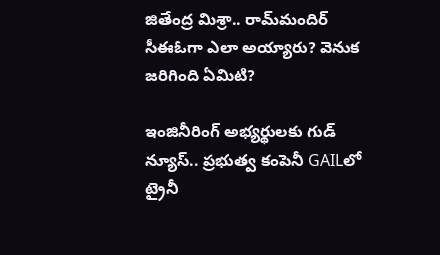జితేంద్ర మిశ్రా.. రామ్‌మందిర్ సీఈఓగా ఎలా అయ్యారు? వెనుక జరిగింది ఏమిటి?

ఇంజినీరింగ్ అభ్యర్థులకు గుడ్ న్యూస్.. ప్రభుత్వ కంపెనీ GAILలో ట్రైనీ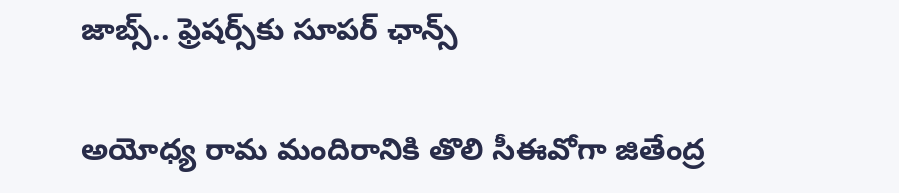జాబ్స్.. ఫ్రెషర్స్‌కు సూపర్ ఛాన్స్

అయోధ్య రామ మందిరానికి తొలి సీఈవో‌గా జితేంద్ర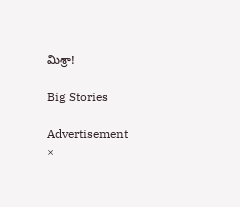మిశ్రా!

Big Stories

Advertisement
×